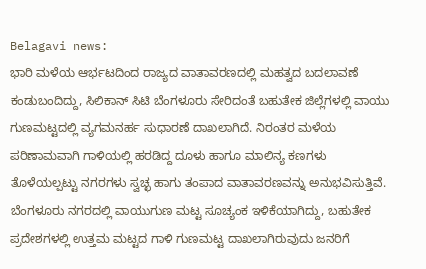Belagavi news:
ಭಾರಿ ಮಳೆಯ ಆರ್ಭಟದಿಂದ ರಾಜ್ಯದ ವಾತಾವರಣದಲ್ಲಿ ಮಹತ್ವದ ಬದಲಾವಣೆ ಕಂಡುಬಂದಿದ್ದು, ಸಿಲಿಕಾನ್ ಸಿಟಿ ಬೆಂಗಳೂರು ಸೇರಿದಂತೆ ಬಹುತೇಕ ಜಿಲ್ಲೆಗಳಲ್ಲಿ ವಾಯು ಗುಣಮಟ್ಟದಲ್ಲಿ ವ್ಯಗಮನರ್ಹ ಸುಧಾರಣೆ ದಾಖಲಾಗಿದೆ. ನಿರಂತರ ಮಳೆಯ ಪರಿಣಾಮವಾಗಿ ಗಾಳಿಯಲ್ಲಿ ಹರಡಿದ್ದ ದೂಳು ಹಾಗೂ ಮಾಲಿನ್ಯ ಕಣಗಳು ತೊಳೆಯಲ್ಪಟ್ಟು ನಗರಗಳು ಸ್ವಚ್ಛ ಹಾಗು ತಂಪಾದ ವಾತಾವರಣವನ್ನು ಅನುಭವಿಸುತ್ತಿವೆ.
ಬೆಂಗಳೂರು ನಗರದಲ್ಲಿ ವಾಯುಗುಣ ಮಟ್ಟ ಸೂಚ್ಯಂಕ ಇಳಿಕೆಯಾಗಿದ್ದು, ಬಹುತೇಕ ಪ್ರದೇಶಗಳಲ್ಲಿ ಉತ್ತಮ ಮಟ್ಟದ ಗಾಳಿ ಗುಣಮಟ್ಟ ದಾಖಲಾಗಿರುವುದು ಜನರಿಗೆ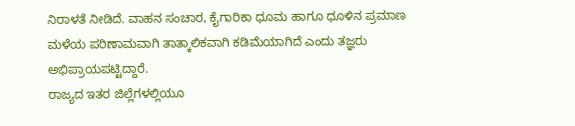ನಿರಾಳತೆ ನೀಡಿದೆ. ವಾಹನ ಸಂಚಾರ, ಕೈಗಾರಿಕಾ ಧೂಮ ಹಾಗೂ ಧೂಳಿನ ಪ್ರಮಾಣ ಮಳೆಯ ಪರಿಣಾಮವಾಗಿ ತಾತ್ಕಾಲಿಕವಾಗಿ ಕಡಿಮೆಯಾಗಿದೆ ಎಂದು ತಜ್ಞರು ಅಭಿಪ್ರಾಯಪಟ್ಟಿದ್ದಾರೆ.
ರಾಜ್ಯದ ಇತರ ಜಿಲ್ಲೆಗಳಲ್ಲಿಯೂ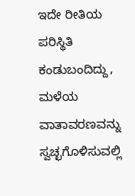ಇದೇ ರೀತಿಯ ಪರಿಸ್ಥಿತಿ ಕಂಡುಬಂದಿದ್ದು, ಮಳೆಯ ವಾತಾವರಣವನ್ನು ಸ್ವಚ್ಛಗೊಳಿಸುವಲ್ಲಿ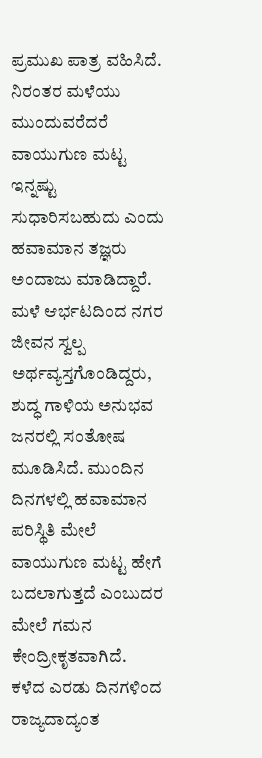ಪ್ರಮುಖ ಪಾತ್ರ ವಹಿಸಿದೆ. ನಿರಂತರ ಮಳೆಯು ಮುಂದುವರೆದರೆ ವಾಯುಗುಣ ಮಟ್ಟ ಇನ್ನಷ್ಟು ಸುಧಾರಿಸಬಹುದು ಎಂದು ಹವಾಮಾನ ತಜ್ಞರು ಅಂದಾಜು ಮಾಡಿದ್ದಾರೆ.
ಮಳೆ ಆರ್ಭಟದಿಂದ ನಗರ ಜೀವನ ಸ್ವಲ್ಪ ಅರ್ಥವ್ಯಸ್ತಗೊಂಡಿದ್ದರು, ಶುದ್ಧ ಗಾಳಿಯ ಅನುಭವ ಜನರಲ್ಲಿ ಸಂತೋಷ ಮೂಡಿಸಿದೆ. ಮುಂದಿನ ದಿನಗಳಲ್ಲಿ ಹವಾಮಾನ ಪರಿಸ್ಥಿತಿ ಮೇಲೆ ವಾಯುಗುಣ ಮಟ್ಟ ಹೇಗೆ ಬದಲಾಗುತ್ತದೆ ಎಂಬುದರ ಮೇಲೆ ಗಮನ ಕೇಂದ್ರೀಕೃತವಾಗಿದೆ.
ಕಳೆದ ಎರಡು ದಿನಗಳಿಂದ ರಾಜ್ಯದಾದ್ಯಂತ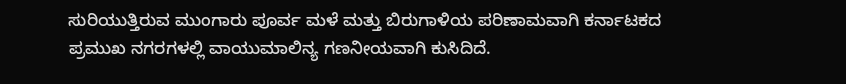ಸುರಿಯುತ್ತಿರುವ ಮುಂಗಾರು ಪೂರ್ವ ಮಳೆ ಮತ್ತು ಬಿರುಗಾಳಿಯ ಪರಿಣಾಮವಾಗಿ ಕರ್ನಾಟಕದ ಪ್ರಮುಖ ನಗರಗಳಲ್ಲಿ ವಾಯುಮಾಲಿನ್ಯ ಗಣನೀಯವಾಗಿ ಕುಸಿದಿದೆ.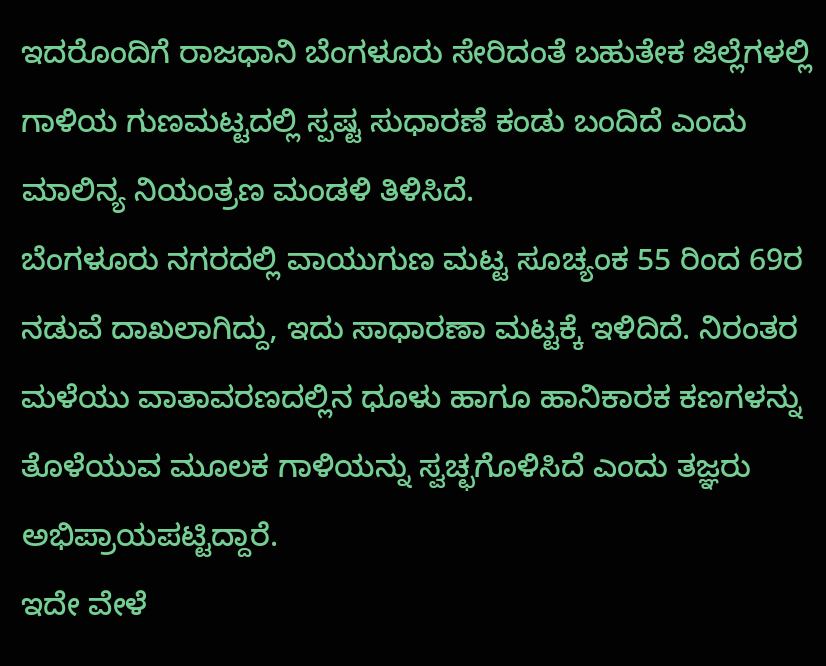ಇದರೊಂದಿಗೆ ರಾಜಧಾನಿ ಬೆಂಗಳೂರು ಸೇರಿದಂತೆ ಬಹುತೇಕ ಜಿಲ್ಲೆಗಳಲ್ಲಿ ಗಾಳಿಯ ಗುಣಮಟ್ಟದಲ್ಲಿ ಸ್ಪಷ್ಟ ಸುಧಾರಣೆ ಕಂಡು ಬಂದಿದೆ ಎಂದು ಮಾಲಿನ್ಯ ನಿಯಂತ್ರಣ ಮಂಡಳಿ ತಿಳಿಸಿದೆ.
ಬೆಂಗಳೂರು ನಗರದಲ್ಲಿ ವಾಯುಗುಣ ಮಟ್ಟ ಸೂಚ್ಯಂಕ 55 ರಿಂದ 69ರ ನಡುವೆ ದಾಖಲಾಗಿದ್ದು, ಇದು ಸಾಧಾರಣಾ ಮಟ್ಟಕ್ಕೆ ಇಳಿದಿದೆ. ನಿರಂತರ ಮಳೆಯು ವಾತಾವರಣದಲ್ಲಿನ ಧೂಳು ಹಾಗೂ ಹಾನಿಕಾರಕ ಕಣಗಳನ್ನು ತೊಳೆಯುವ ಮೂಲಕ ಗಾಳಿಯನ್ನು ಸ್ವಚ್ಛಗೊಳಿಸಿದೆ ಎಂದು ತಜ್ಞರು ಅಭಿಪ್ರಾಯಪಟ್ಟಿದ್ದಾರೆ.
ಇದೇ ವೇಳೆ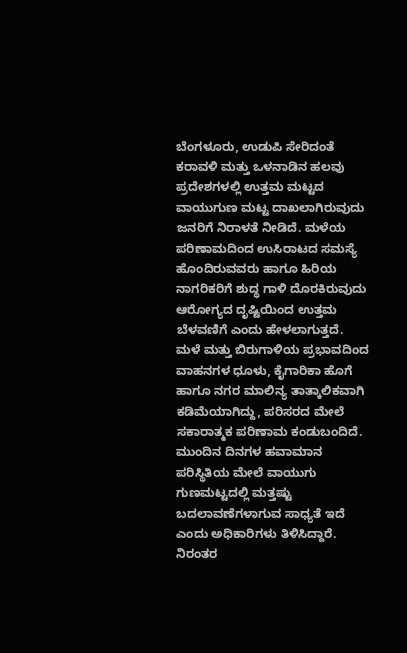ಬೆಂಗಳೂರು, ಉಡುಪಿ ಸೇರಿದಂತೆ ಕರಾವಳಿ ಮತ್ತು ಒಳನಾಡಿನ ಹಲವು ಪ್ರದೇಶಗಳಲ್ಲಿ ಉತ್ತಮ ಮಟ್ಟದ ವಾಯುಗುಣ ಮಟ್ಟ ದಾಖಲಾಗಿರುವುದು ಜನರಿಗೆ ನಿರಾಳತೆ ನೀಡಿದೆ. ಮಳೆಯ ಪರಿಣಾಮದಿಂದ ಉಸಿರಾಟದ ಸಮಸ್ಯೆ ಹೊಂದಿರುವವರು ಹಾಗೂ ಹಿರಿಯ ನಾಗರಿಕರಿಗೆ ಶುದ್ಧ ಗಾಳಿ ದೊರಕಿರುವುದು ಆರೋಗ್ಯದ ದೃಷ್ಟಿಯಿಂದ ಉತ್ತಮ ಬೆಳವಣಿಗೆ ಎಂದು ಹೇಳಲಾಗುತ್ತದೆ.
ಮಳೆ ಮತ್ತು ಬಿರುಗಾಳಿಯ ಪ್ರಭಾವದಿಂದ ವಾಹನಗಳ ಧೂಳು, ಕೈಗಾರಿಕಾ ಹೊಗೆ ಹಾಗೂ ನಗರ ಮಾಲಿನ್ಯ ತಾತ್ಕಾಲಿಕವಾಗಿ ಕಡಿಮೆಯಾಗಿದ್ದು, ಪರಿಸರದ ಮೇಲೆ ಸಕಾರಾತ್ಮಕ ಪರಿಣಾಮ ಕಂಡುಬಂದಿದೆ. ಮುಂದಿನ ದಿನಗಳ ಹವಾಮಾನ ಪರಿಸ್ಥಿತಿಯ ಮೇಲೆ ವಾಯುಗು ಗುಣಮಟ್ಟದಲ್ಲಿ ಮತ್ತಷ್ಟು ಬದಲಾವಣೆಗಳಾಗುವ ಸಾಧ್ಯತೆ ಇದೆ ಎಂದು ಅಧಿಕಾರಿಗಳು ತಿಳಿಸಿದ್ದಾರೆ.
ನಿರಂತರ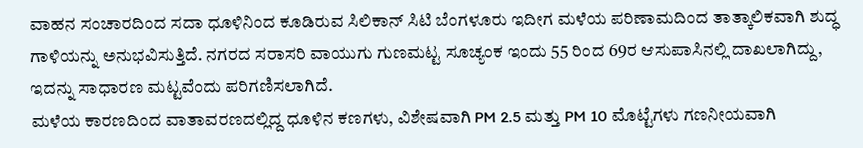ವಾಹನ ಸಂಚಾರದಿಂದ ಸದಾ ಧೂಳಿನಿಂದ ಕೂಡಿರುವ ಸಿಲಿಕಾನ್ ಸಿಟಿ ಬೆಂಗಳೂರು ಇದೀಗ ಮಳೆಯ ಪರಿಣಾಮದಿಂದ ತಾತ್ಕಾಲಿಕವಾಗಿ ಶುದ್ಧ ಗಾಳಿಯನ್ನು ಅನುಭವಿಸುತ್ತಿದೆ. ನಗರದ ಸರಾಸರಿ ವಾಯುಗು ಗುಣಮಟ್ಟ ಸೂಚ್ಯಂಕ ಇಂದು 55 ರಿಂದ 69ರ ಆಸುಪಾಸಿನಲ್ಲಿ ದಾಖಲಾಗಿದ್ದು, ಇದನ್ನು ಸಾಧಾರಣ ಮಟ್ಟವೆಂದು ಪರಿಗಣಿಸಲಾಗಿದೆ.
ಮಳೆಯ ಕಾರಣದಿಂದ ವಾತಾವರಣದಲ್ಲಿದ್ದ ಧೂಳಿನ ಕಣಗಳು, ವಿಶೇಷವಾಗಿ PM 2.5 ಮತ್ತು PM 10 ಮೊಟ್ಟೆಗಳು ಗಣನೀಯವಾಗಿ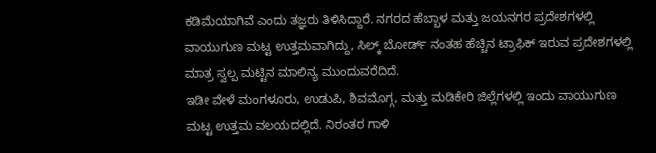ಕಡಿಮೆಯಾಗಿವೆ ಎಂದು ತಜ್ಞರು ತಿಳಿಸಿದ್ದಾರೆ. ನಗರದ ಹೆಬ್ಬಾಳ ಮತ್ತು ಜಯನಗರ ಪ್ರದೇಶಗಳಲ್ಲಿ ವಾಯುಗುಣ ಮಟ್ಟ ಉತ್ತಮವಾಗಿದ್ದು, ಸಿಲ್ಕ್ ಬೋರ್ಡ್ ನಂತಹ ಹೆಚ್ಚಿನ ಟ್ರಾಫಿಕ್ ಇರುವ ಪ್ರದೇಶಗಳಲ್ಲಿ ಮಾತ್ರ ಸ್ವಲ್ಪ ಮಟ್ಟಿನ ಮಾಲಿನ್ಯ ಮುಂದುವರೆದಿದೆ.
ಇಡೀ ವೇಳೆ ಮಂಗಳೂರು, ಉಡುಪಿ, ಶಿವಮೊಗ್ಗ, ಮತ್ತು ಮಡಿಕೇರಿ ಜಿಲ್ಲೆಗಳಲ್ಲಿ ಇಂದು ವಾಯುಗುಣ ಮಟ್ಟ ಉತ್ತಮ ವಲಯದಲ್ಲಿದೆ. ನಿರಂತರ ಗಾಳಿ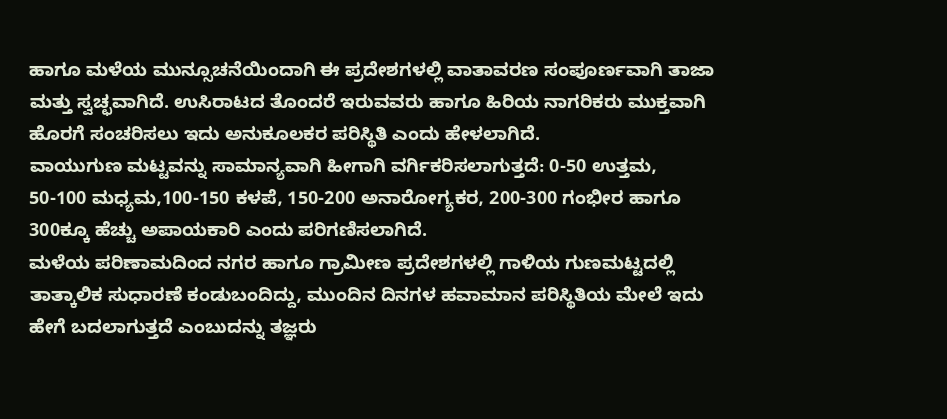ಹಾಗೂ ಮಳೆಯ ಮುನ್ಸೂಚನೆಯಿಂದಾಗಿ ಈ ಪ್ರದೇಶಗಳಲ್ಲಿ ವಾತಾವರಣ ಸಂಪೂರ್ಣವಾಗಿ ತಾಜಾ ಮತ್ತು ಸ್ವಚ್ಛವಾಗಿದೆ. ಉಸಿರಾಟದ ತೊಂದರೆ ಇರುವವರು ಹಾಗೂ ಹಿರಿಯ ನಾಗರಿಕರು ಮುಕ್ತವಾಗಿ ಹೊರಗೆ ಸಂಚರಿಸಲು ಇದು ಅನುಕೂಲಕರ ಪರಿಸ್ಥಿತಿ ಎಂದು ಹೇಳಲಾಗಿದೆ.
ವಾಯುಗುಣ ಮಟ್ಟವನ್ನು ಸಾಮಾನ್ಯವಾಗಿ ಹೀಗಾಗಿ ವರ್ಗಿಕರಿಸಲಾಗುತ್ತದೆ: 0-50 ಉತ್ತಮ, 50-100 ಮಧ್ಯಮ,100-150 ಕಳಪೆ, 150-200 ಅನಾರೋಗ್ಯಕರ, 200-300 ಗಂಭೀರ ಹಾಗೂ 300ಕ್ಕೂ ಹೆಚ್ಚು ಅಪಾಯಕಾರಿ ಎಂದು ಪರಿಗಣಿಸಲಾಗಿದೆ.
ಮಳೆಯ ಪರಿಣಾಮದಿಂದ ನಗರ ಹಾಗೂ ಗ್ರಾಮೀಣ ಪ್ರದೇಶಗಳಲ್ಲಿ ಗಾಳಿಯ ಗುಣಮಟ್ಟದಲ್ಲಿ ತಾತ್ಕಾಲಿಕ ಸುಧಾರಣೆ ಕಂಡುಬಂದಿದ್ದು, ಮುಂದಿನ ದಿನಗಳ ಹವಾಮಾನ ಪರಿಸ್ಥಿತಿಯ ಮೇಲೆ ಇದು ಹೇಗೆ ಬದಲಾಗುತ್ತದೆ ಎಂಬುದನ್ನು ತಜ್ಞರು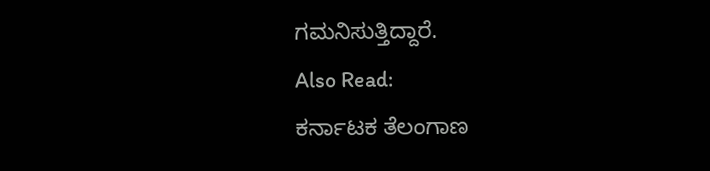ಗಮನಿಸುತ್ತಿದ್ದಾರೆ.
Also Read:
ಕರ್ನಾಟಕ ತೆಲಂಗಾಣ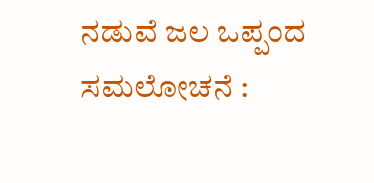ನಡುವೆ ಜಲ ಒಪ್ಪಂದ ಸಮಲೋಚನೆ :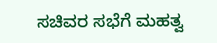ಸಚಿವರ ಸಭೆಗೆ ಮಹತ್ವ